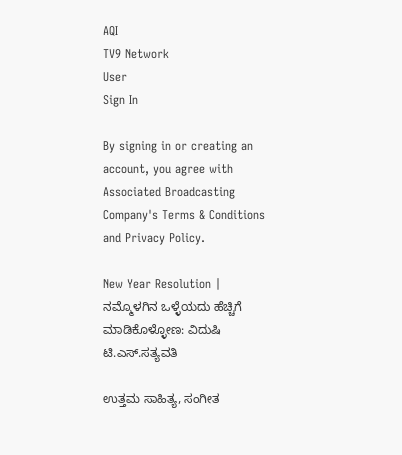AQI
TV9 Network
User
Sign In

By signing in or creating an account, you agree with Associated Broadcasting Company's Terms & Conditions and Privacy Policy.

New Year Resolution | ನಮ್ಮೊಳಗಿನ ಒಳ್ಳೆಯದು ಹೆಚ್ಚಿಗೆ ಮಾಡಿಕೊಳ್ಳೋಣ: ವಿದುಷಿ ಟಿ.ಎಸ್.ಸತ್ಯವತಿ

ಉತ್ತಮ ಸಾಹಿತ್ಯ, ಸಂಗೀತ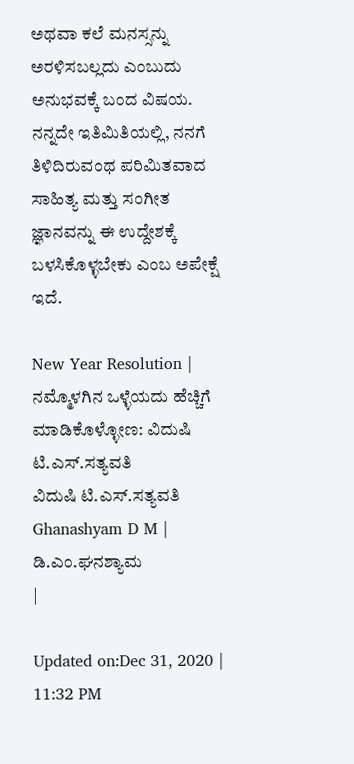ಅಥವಾ ಕಲೆ ಮನಸ್ಸನ್ನು ಅರಳಿಸಬಲ್ಲದು ಎಂಬುದು ಅನುಭವಕ್ಕೆ ಬಂದ ವಿಷಯ. ನನ್ನದೇ ಇತಿಮಿತಿಯಲ್ಲಿ, ನನಗೆ ತಿಳಿದಿರುವಂಥ ಪರಿಮಿತವಾದ ಸಾಹಿತ್ಯ ಮತ್ತು ಸಂಗೀತ ಜ್ಞಾನವನ್ನು ಈ ಉದ್ದೇಶಕ್ಕೆ ಬಳಸಿಕೊಳ್ಳಬೇಕು ಎಂಬ ಅಪೇಕ್ಷೆ ಇದೆ.

New Year Resolution | ನಮ್ಮೊಳಗಿನ ಒಳ್ಳೆಯದು ಹೆಚ್ಚಿಗೆ ಮಾಡಿಕೊಳ್ಳೋಣ: ವಿದುಷಿ ಟಿ.ಎಸ್.ಸತ್ಯವತಿ
ವಿದುಷಿ ಟಿ.ಎಸ್.ಸತ್ಯವತಿ
Ghanashyam D M | ಡಿ.ಎಂ.ಘನಶ್ಯಾಮ
|

Updated on:Dec 31, 2020 | 11:32 PM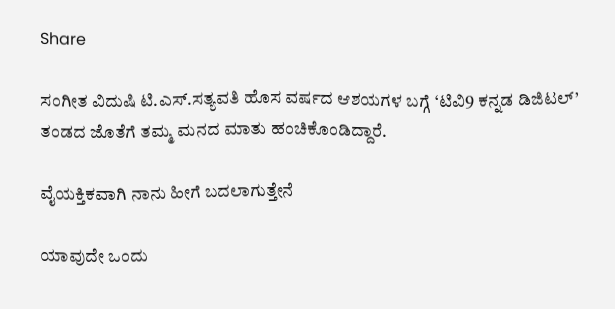Share

ಸಂಗೀತ ವಿದುಷಿ ಟಿ.ಎಸ್.ಸತ್ಯವತಿ ಹೊಸ ವರ್ಷದ ಆಶಯಗಳ ಬಗ್ಗೆ ‘ಟಿವಿ9 ಕನ್ನಡ ಡಿಜಿಟಲ್’ ತಂಡದ ಜೊತೆಗೆ ತಮ್ಮ ಮನದ ಮಾತು ಹಂಚಿಕೊಂಡಿದ್ದಾರೆ.

ವೈಯಕ್ತಿಕವಾಗಿ ನಾನು ಹೀಗೆ ಬದಲಾಗುತ್ತೇನೆ

ಯಾವುದೇ ಒಂದು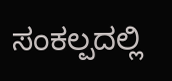ಸಂಕಲ್ಪದಲ್ಲಿ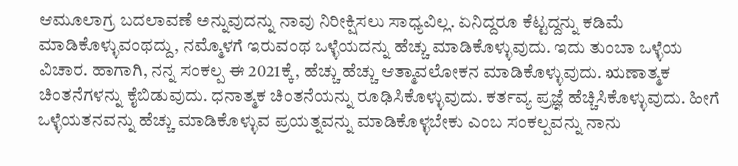ಆಮೂಲಾಗ್ರ ಬದಲಾವಣೆ ಅನ್ನುವುದನ್ನು ನಾವು ನಿರೀಕ್ಷಿಸಲು ಸಾಧ್ಯವಿಲ್ಲ. ಏನಿದ್ದರೂ ಕೆಟ್ಟದ್ದನ್ನು ಕಡಿಮೆ ಮಾಡಿಕೊಳ್ಳುವಂಥದ್ದು, ನಮ್ಮೊಳಗೆ ಇರುವಂಥ ಒಳ್ಳೆಯದನ್ನು ಹೆಚ್ಚು ಮಾಡಿಕೊಳ್ಳುವುದು. ಇದು ತುಂಬಾ ಒಳ್ಳೆಯ ವಿಚಾರ. ಹಾಗಾಗಿ, ನನ್ನ ಸಂಕಲ್ಪ ಈ 2021ಕ್ಕೆ, ಹೆಚ್ಚು ಹೆಚ್ಚು ಆತ್ಮಾವಲೋಕನ ಮಾಡಿಕೊಳ್ಳುವುದು. ಋಣಾತ್ಮಕ ಚಿಂತನೆಗಳನ್ನು ಕೈಬಿಡುವುದು. ಧನಾತ್ಮಕ ಚಿಂತನೆಯನ್ನು ರೂಢಿಸಿಕೊಳ್ಳುವುದು. ಕರ್ತವ್ಯ ಪ್ರಜ್ಞೆ ಹೆಚ್ಚಿಸಿಕೊಳ್ಳುವುದು. ಹೀಗೆ ಒಳ್ಳೆಯತನವನ್ನು ಹೆಚ್ಚು ಮಾಡಿಕೊಳ್ಳುವ ಪ್ರಯತ್ನವನ್ನು ಮಾಡಿಕೊಳ್ಳಬೇಕು ಎಂಬ ಸಂಕಲ್ಪವನ್ನು ನಾನು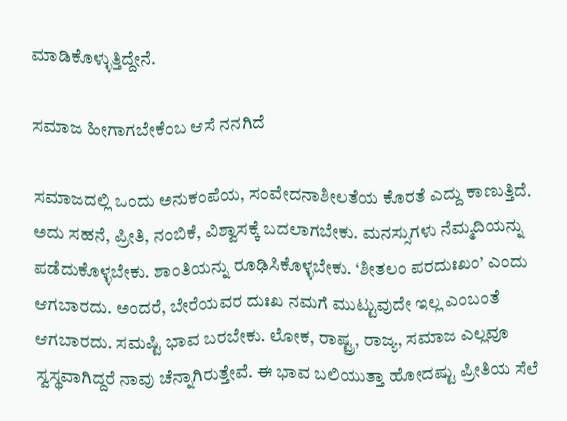ಮಾಡಿಕೊಳ್ಳುತ್ತಿದ್ದೇನೆ.

ಸಮಾಜ ಹೀಗಾಗಬೇಕೆಂಬ ಆಸೆ ನನಗಿದೆ

ಸಮಾಜದಲ್ಲಿ ಒಂದು ಅನುಕಂಪೆಯ, ಸಂವೇದನಾಶೀಲತೆಯ ಕೊರತೆ ಎದ್ದು ಕಾಣುತ್ತಿದೆ. ಅದು ಸಹನೆ, ಪ್ರೀತಿ, ನಂಬಿಕೆ, ವಿಶ್ವಾಸಕ್ಕೆ ಬದಲಾಗಬೇಕು. ಮನಸ್ಸುಗಳು ನೆಮ್ಮದಿಯನ್ನು ಪಡೆದುಕೊಳ್ಳಬೇಕು. ಶಾಂತಿಯನ್ನು ರೂಢಿಸಿಕೊಳ್ಳಬೇಕು. ‘ಶೀತಲಂ ಪರದುಃಖಂ’ ಎಂದು ಆಗಬಾರದು. ಅಂದರೆ, ಬೇರೆಯವರ ದುಃಖ ನಮಗೆ ಮುಟ್ಟುವುದೇ ಇಲ್ಲ ಎಂಬಂತೆ ಆಗಬಾರದು‌. ಸಮಷ್ಟಿ ಭಾವ ಬರಬೇಕು. ಲೋಕ, ರಾಷ್ಟ್ರ, ರಾಜ್ಯ, ಸಮಾಜ ಎಲ್ಲವೂ ಸ್ವಸ್ಥವಾಗಿದ್ದರೆ ನಾವು ಚೆನ್ನಾಗಿರುತ್ತೇವೆ. ಈ ಭಾವ ಬಲಿಯುತ್ತಾ ಹೋದಷ್ಟು ಪ್ರೀತಿಯ ಸೆಲೆ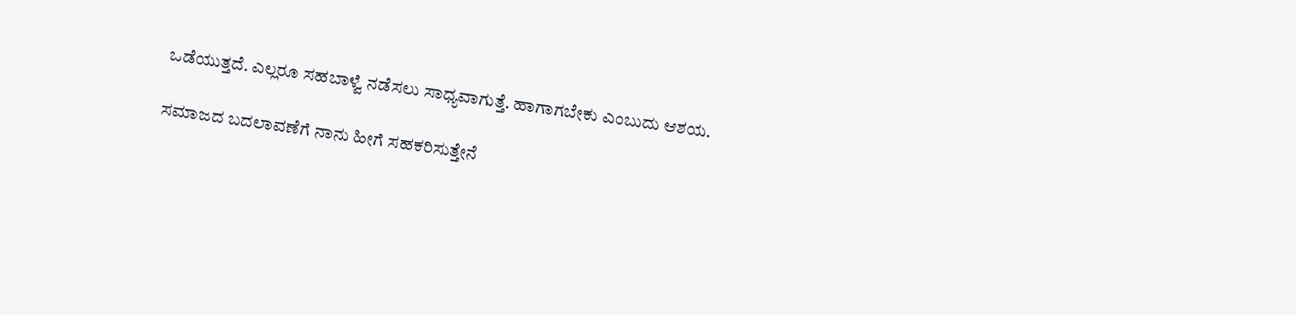ಒಡೆಯುತ್ತದೆ. ಎಲ್ಲರೂ ಸಹಬಾಳ್ವೆ ನಡೆಸಲು ಸಾಧ್ಯವಾಗುತ್ತೆ. ಹಾಗಾಗಬೇಕು ಎಂಬುದು ಆಶಯ.

ಸಮಾಜದ ಬದಲಾವಣೆಗೆ ನಾನು ಹೀಗೆ ಸಹಕರಿಸುತ್ತೇನೆ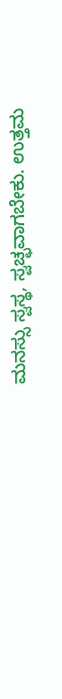ಮನಸ್ಸು ಸ್ವಸ್ಥ, ಸ್ವಚ್ಛವಾಗಬೇಕು. ಉತ್ತಮ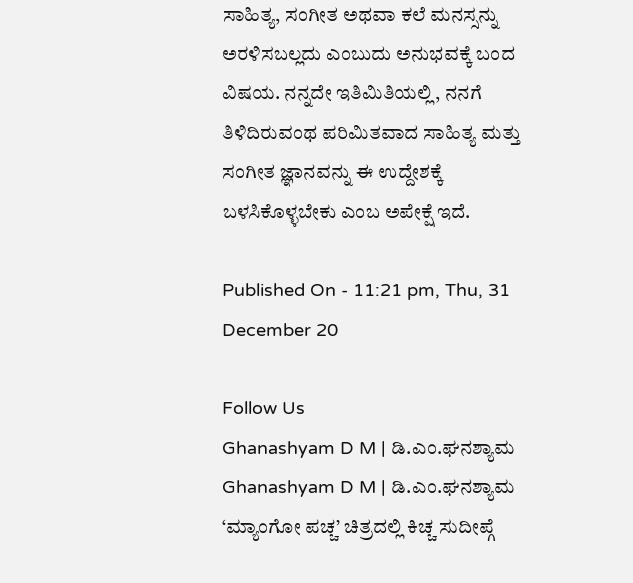ಸಾಹಿತ್ಯ, ಸಂಗೀತ ಅಥವಾ ಕಲೆ ಮನಸ್ಸನ್ನು ಅರಳಿಸಬಲ್ಲದು ಎಂಬುದು ಅನುಭವಕ್ಕೆ ಬಂದ ವಿಷಯ. ನನ್ನದೇ ಇತಿಮಿತಿಯಲ್ಲಿ, ನನಗೆ ತಿಳಿದಿರುವಂಥ ಪರಿಮಿತವಾದ ಸಾಹಿತ್ಯ ಮತ್ತು ಸಂಗೀತ ಜ್ಞಾನವನ್ನು ಈ ಉದ್ದೇಶಕ್ಕೆ ಬಳಸಿಕೊಳ್ಳಬೇಕು ಎಂಬ ಅಪೇಕ್ಷೆ ಇದೆ.

Published On - 11:21 pm, Thu, 31 December 20

Follow Us
Ghanashyam D M | ಡಿ.ಎಂ.ಘನಶ್ಯಾಮ
Ghanashyam D M | ಡಿ.ಎಂ.ಘನಶ್ಯಾಮ
‘ಮ್ಯಾಂಗೋ ಪಚ್ಚ’ ಚಿತ್ರದಲ್ಲಿ ಕಿಚ್ಚ ಸುದೀಪ್ಗೆ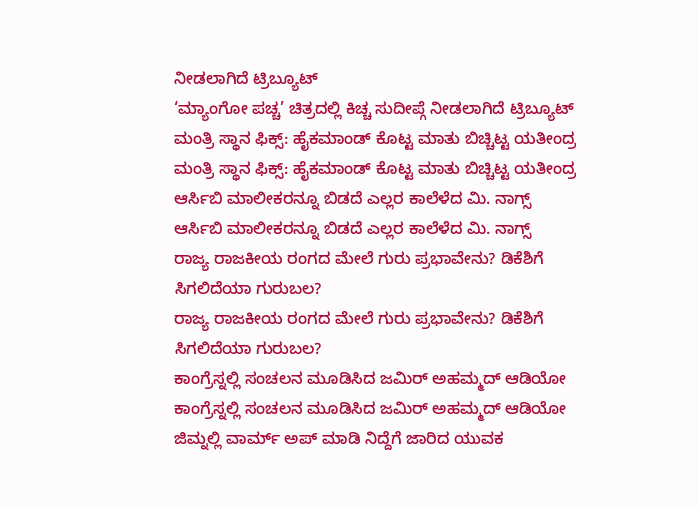ನೀಡಲಾಗಿದೆ ಟ್ರಿಬ್ಯೂಟ್
‘ಮ್ಯಾಂಗೋ ಪಚ್ಚ’ ಚಿತ್ರದಲ್ಲಿ ಕಿಚ್ಚ ಸುದೀಪ್ಗೆ ನೀಡಲಾಗಿದೆ ಟ್ರಿಬ್ಯೂಟ್
ಮಂತ್ರಿ ಸ್ಥಾನ ಫಿಕ್ಸ್: ಹೈಕಮಾಂಡ್ ಕೊಟ್ಟ ಮಾತು ಬಿಚ್ಚಿಟ್ಟ ಯತೀಂದ್ರ
ಮಂತ್ರಿ ಸ್ಥಾನ ಫಿಕ್ಸ್: ಹೈಕಮಾಂಡ್ ಕೊಟ್ಟ ಮಾತು ಬಿಚ್ಚಿಟ್ಟ ಯತೀಂದ್ರ
ಆರ್ಸಿಬಿ ಮಾಲೀಕರನ್ನೂ ಬಿಡದೆ ಎಲ್ಲರ ಕಾಲೆಳೆದ ಮಿ. ನಾಗ್ಸ್
ಆರ್ಸಿಬಿ ಮಾಲೀಕರನ್ನೂ ಬಿಡದೆ ಎಲ್ಲರ ಕಾಲೆಳೆದ ಮಿ. ನಾಗ್ಸ್
ರಾಜ್ಯ ರಾಜಕೀಯ ರಂಗದ ಮೇಲೆ ಗುರು ಪ್ರಭಾವೇನು? ಡಿಕೆಶಿಗೆ ಸಿಗಲಿದೆಯಾ ಗುರುಬಲ?
ರಾಜ್ಯ ರಾಜಕೀಯ ರಂಗದ ಮೇಲೆ ಗುರು ಪ್ರಭಾವೇನು? ಡಿಕೆಶಿಗೆ ಸಿಗಲಿದೆಯಾ ಗುರುಬಲ?
ಕಾಂಗ್ರೆಸ್ನಲ್ಲಿ ಸಂಚಲನ ಮೂಡಿಸಿದ ಜಮಿರ್ ಅಹಮ್ಮದ್ ಆಡಿಯೋ
ಕಾಂಗ್ರೆಸ್ನಲ್ಲಿ ಸಂಚಲನ ಮೂಡಿಸಿದ ಜಮಿರ್ ಅಹಮ್ಮದ್ ಆಡಿಯೋ
ಜಿಮ್ನಲ್ಲಿ ವಾರ್ಮ್ ಅಪ್ ಮಾಡಿ ನಿದ್ದೆಗೆ ಜಾರಿದ ಯುವಕ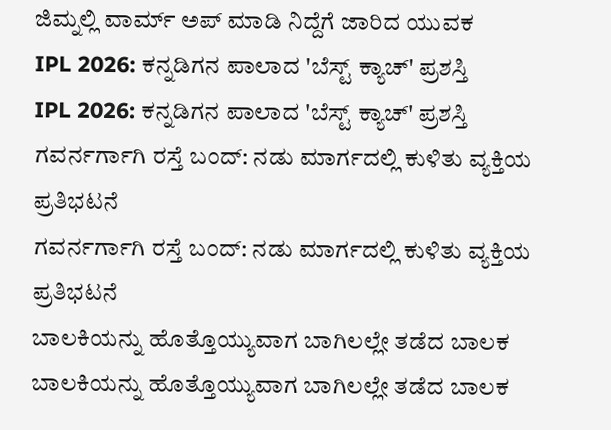ಜಿಮ್ನಲ್ಲಿ ವಾರ್ಮ್ ಅಪ್ ಮಾಡಿ ನಿದ್ದೆಗೆ ಜಾರಿದ ಯುವಕ
IPL 2026: ಕನ್ನಡಿಗನ ಪಾಲಾದ 'ಬೆಸ್ಟ್ ಕ್ಯಾಚ್' ಪ್ರಶಸ್ತಿ
IPL 2026: ಕನ್ನಡಿಗನ ಪಾಲಾದ 'ಬೆಸ್ಟ್ ಕ್ಯಾಚ್' ಪ್ರಶಸ್ತಿ
ಗವರ್ನರ್ಗಾಗಿ ರಸ್ತೆ ಬಂದ್: ನಡು ಮಾರ್ಗದಲ್ಲಿ ಕುಳಿತು ವ್ಯಕ್ತಿಯ ಪ್ರತಿಭಟನೆ
ಗವರ್ನರ್ಗಾಗಿ ರಸ್ತೆ ಬಂದ್: ನಡು ಮಾರ್ಗದಲ್ಲಿ ಕುಳಿತು ವ್ಯಕ್ತಿಯ ಪ್ರತಿಭಟನೆ
ಬಾಲಕಿಯನ್ನು ಹೊತ್ತೊಯ್ಯುವಾಗ ಬಾಗಿಲಲ್ಲೇ ತಡೆದ ಬಾಲಕ
ಬಾಲಕಿಯನ್ನು ಹೊತ್ತೊಯ್ಯುವಾಗ ಬಾಗಿಲಲ್ಲೇ ತಡೆದ ಬಾಲಕ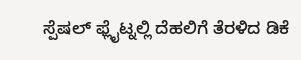ಸ್ಪೆಷಲ್ ಫ್ಲೈಟ್ನಲ್ಲಿ ದೆಹಲಿಗೆ ತೆರಳಿದ ಡಿಕೆ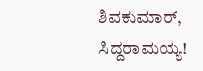ಶಿವಕುಮಾರ್, ಸಿದ್ದರಾಮಯ್ಯ!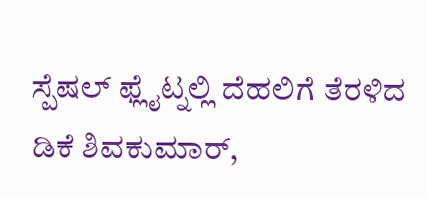ಸ್ಪೆಷಲ್ ಫ್ಲೈಟ್ನಲ್ಲಿ ದೆಹಲಿಗೆ ತೆರಳಿದ ಡಿಕೆ ಶಿವಕುಮಾರ್,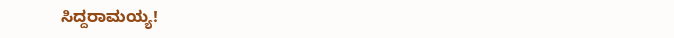ಸಿದ್ದರಾಮಯ್ಯ!